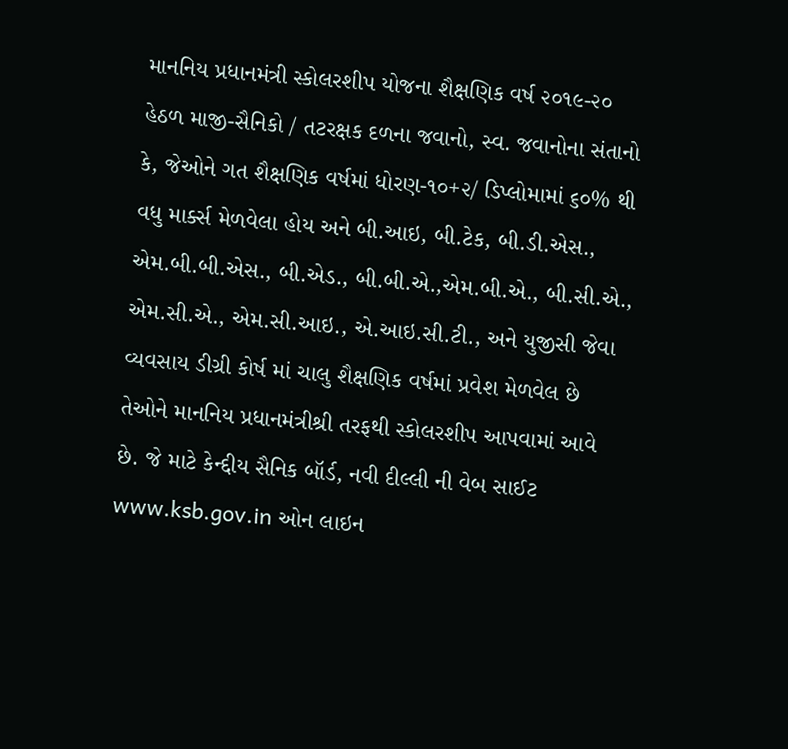માનનિય પ્રધાનમંત્રી સ્કોલરશીપ યોજના શૈક્ષણિક વર્ષ ૨૦૧૯-૨૦ હેઠળ માજી-સૈનિકો / તટરક્ષક દળના જવાનો, સ્વ. જવાનોના સંતાનો કે, જેઓને ગત શૈક્ષણિક વર્ષમાં ધોરણ-૧૦+૨/ ડિપ્લોમામાં ૬૦% થી વધુ માર્ક્સ મેળવેલા હોય અને બી.આઇ, બી.ટેક, બી.ડી.એસ., એમ.બી.બી.એસ., બી.એડ., બી.બી.એ.,એમ.બી.એ., બી.સી.એ., એમ.સી.એ., એમ.સી.આઇ., એ.આઇ.સી.ટી., અને યુજીસી જેવા વ્યવસાય ડીગ્રી કોર્ષ માં ચાલુ શૈક્ષણિક વર્ષમાં પ્રવેશ મેળવેલ છે તેઓને માનનિય પ્રધાનમંત્રીશ્રી તરફથી સ્કોલરશીપ આપવામાં આવે છે. જે માટે કેન્દ્દીય સૈનિક બૉર્ડ, નવી દીલ્લી ની વેબ સાઈટ www.ksb.gov.in ઓન લાઇન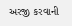અરજી કરવાની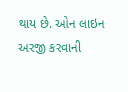થાય છે. ઓન લાઇન અરજી કરવાની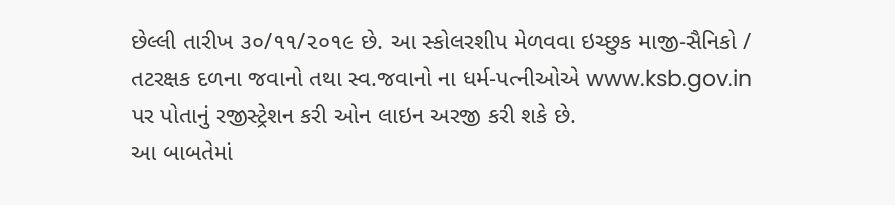છેલ્લી તારીખ ૩૦/૧૧/૨૦૧૯ છે. આ સ્કોલરશીપ મેળવવા ઇચ્છુક માજી-સૈનિકો / તટરક્ષક દળના જવાનો તથા સ્વ.જવાનો ના ધર્મ-પત્નીઓએ www.ksb.gov.in પર પોતાનું રજીસ્ટ્રેશન કરી ઓન લાઇન અરજી કરી શકે છે.
આ બાબતેમાં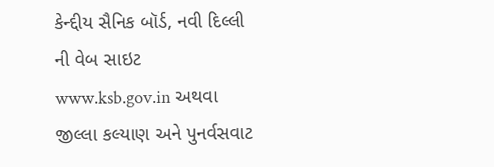કેન્દ્દીય સૈનિક બૉર્ડ, નવી દિલ્લી ની વેબ સાઇટ www.ksb.gov.in અથવા જીલ્લા કલ્યાણ અને પુનર્વસવાટ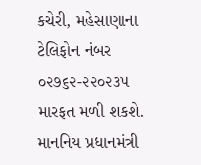કચેરી, મહેસાણાના ટેલિફોન નંબર ૦૨૭૬૨-૨૨૦૨૩૫ મારફત મળી શકશે.
માનનિય પ્રધાનમંત્રી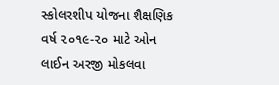સ્કોલરશીપ યોજના શૈક્ષણિક વર્ષ ૨૦૧૯-૨૦ માટે ઓન લાઈન અરજી મોકલવા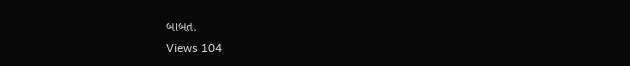બાબત.
Views 104